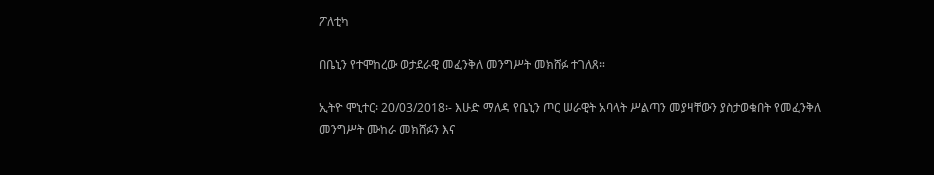ፖለቲካ

በቤኒን የተሞከረው ወታደራዊ መፈንቅለ መንግሥት መክሸፉ ተገለጸ።

ኢትዮ ሞኒተር፡ 20/03/2018፡- እሁድ ማለዳ የቤኒን ጦር ሠራዊት አባላት ሥልጣን መያዛቸውን ያስታወቁበት የመፈንቅለ መንግሥት ሙከራ መክሸፉን እና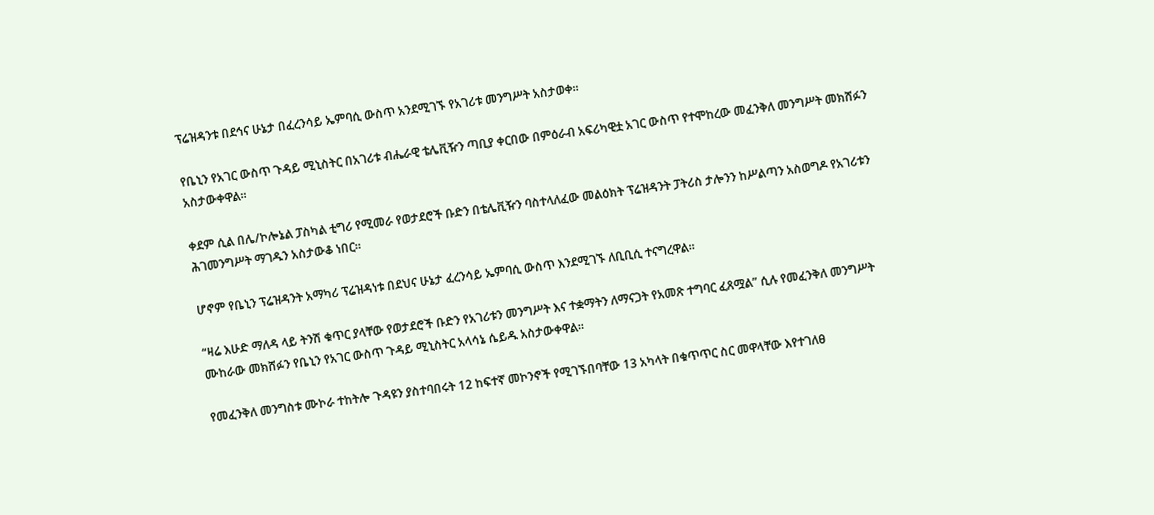ፕሬዝዳንቱ በደኅና ሁኔታ በፈረንሳይ ኤምባሲ ውስጥ አንደሚገኙ የአገሪቱ መንግሥት አስታወቀ።

የቤኒን የአገር ውስጥ ጉዳይ ሚኒስትር በአገሪቱ ብሔራዊ ቴሌቪዥን ጣቢያ ቀርበው በምዕራብ አፍሪካዊቷ አገር ውስጥ የተሞከረው መፈንቅለ መንግሥት መክሸፉን አስታውቀዋል።

ቀደም ሲል በሌ/ኮሎኔል ፓስካል ቲግሪ የሚመራ የወታደሮች ቡድን በቴሌቪዥን ባስተላለፈው መልዕክት ፕሬዝዳንት ፓትሪስ ታሎንን ከሥልጣን አስወግዶ የአገሪቱን ሕገመንግሥት ማገዱን አስታውቆ ነበር።

ሆኖም የቤኒን ፕሬዝዳንት አማካሪ ፕሬዝዳነቱ በደህና ሁኔታ ፈረንሳይ ኤምባሲ ውስጥ እንደሚገኙ ለቢቢሲ ተናግረዋል።

“ዛሬ እሁድ ማለዳ ላይ ትንሽ ቁጥር ያላቸው የወታደሮች ቡድን የአገሪቱን መንግሥት እና ተቋማትን ለማናጋት የአመጽ ተግባር ፈጸሟል” ሲሉ የመፈንቅለ መንግሥት ሙከራው መክሸፉን የቤኒን የአገር ውስጥ ጉዳይ ሚኒስትር አላሳኔ ሴይዱ አስታውቀዋል።

የመፈንቅለ መንግስቱ ሙኮራ ተከትሎ ጉዳዩን ያስተባበሩት 12 ከፍተኛ መኮንኖች የሚገኙበባቸው 13 አካላት በቁጥጥር ስር መዋላቸው እየተገለፀ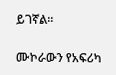ይገኛል።

ሙኮራውን የአፍሪካ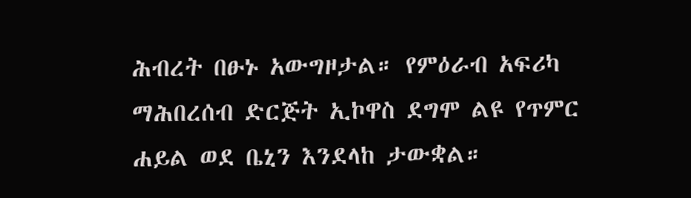ሕብረት በፁኑ አውግዞታል። የምዕራብ አፍሪካ ማሕበረሰብ ድርጅት ኢኮዋስ ደግሞ ልዩ የጥምር ሐይል ወደ ቤኒን እንደላከ ታውቋል።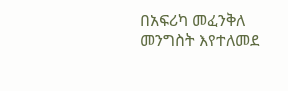በአፍሪካ መፈንቅለ መንግስት እየተለመደ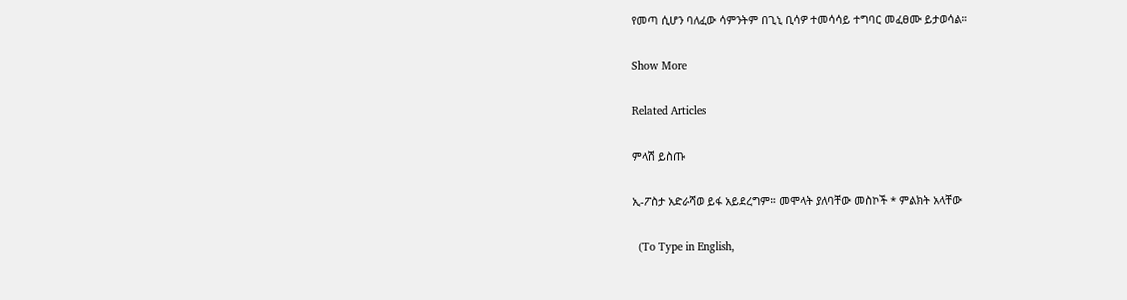የመጣ ሲሆን ባለፈው ሳምንትም በጊኒ ቢሳዎ ተመሳሳይ ተግባር መፈፀሙ ይታወሳል።

Show More

Related Articles

ምላሽ ይስጡ

ኢ-ፖስታ አድራሻወ ይፋ አይደረግም። መሞላት ያለባቸው መስኮች * ምልክት አላቸው

  (To Type in English,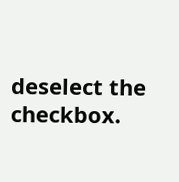deselect the checkbox.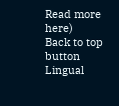Read more here)
Back to top button
Lingual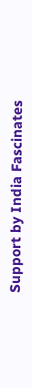Support by India Fascinates